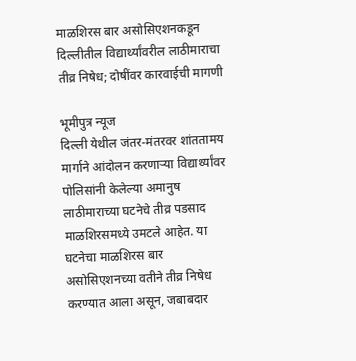माळशिरस बार असोसिएशनकडून दिल्लीतील विद्यार्थ्यांवरील लाठीमाराचा तीव्र निषेध; दोषींवर कारवाईची मागणी

भूमीपुत्र न्यूज
दिल्ली येथील जंतर-मंतरवर शांततामय मार्गाने आंदोलन करणाऱ्या विद्यार्थ्यांवर पोलिसांनी केलेल्या अमानुष लाठीमाराच्या घटनेचे तीव्र पडसाद माळशिरसमध्ये उमटले आहेत. या घटनेचा माळशिरस बार असोसिएशनच्या वतीने तीव्र निषेध करण्यात आला असून, जबाबदार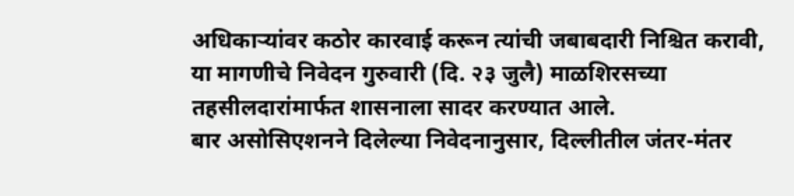अधिकाऱ्यांवर कठोर कारवाई करून त्यांची जबाबदारी निश्चित करावी, या मागणीचे निवेदन गुरुवारी (दि. २३ जुलै) माळशिरसच्या तहसीलदारांमार्फत शासनाला सादर करण्यात आले.
बार असोसिएशनने दिलेल्या निवेदनानुसार, दिल्लीतील जंतर-मंतर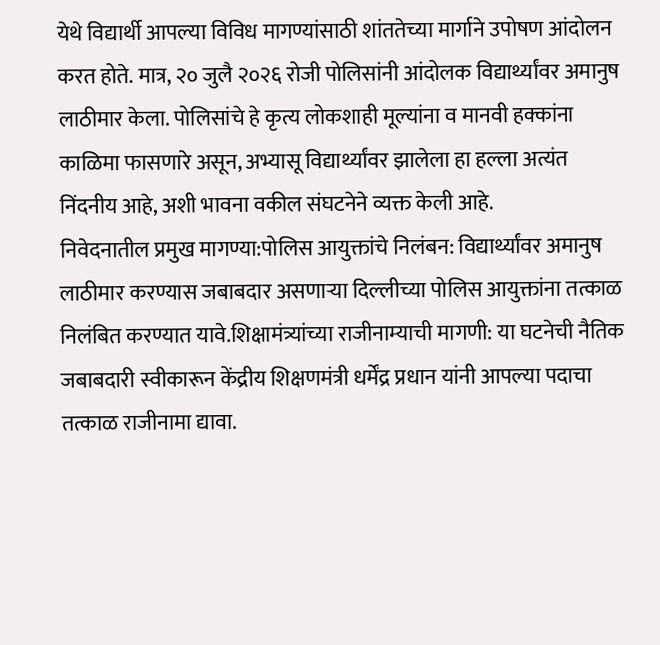येथे विद्यार्थी आपल्या विविध मागण्यांसाठी शांततेच्या मार्गाने उपोषण आंदोलन करत होते. मात्र, २० जुलै २०२६ रोजी पोलिसांनी आंदोलक विद्यार्थ्यांवर अमानुष लाठीमार केला. पोलिसांचे हे कृत्य लोकशाही मूल्यांना व मानवी हक्कांना काळिमा फासणारे असून, अभ्यासू विद्यार्थ्यांवर झालेला हा हल्ला अत्यंत निंदनीय आहे, अशी भावना वकील संघटनेने व्यक्त केली आहे.
निवेदनातील प्रमुख मागण्या:पोलिस आयुक्तांचे निलंबन: विद्यार्थ्यांवर अमानुष लाठीमार करण्यास जबाबदार असणाऱ्या दिल्लीच्या पोलिस आयुक्तांना तत्काळ निलंबित करण्यात यावे.शिक्षामंत्र्यांच्या राजीनाम्याची मागणी: या घटनेची नैतिक जबाबदारी स्वीकारून केंद्रीय शिक्षणमंत्री धर्मेंद्र प्रधान यांनी आपल्या पदाचा तत्काळ राजीनामा द्यावा.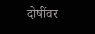दोषींवर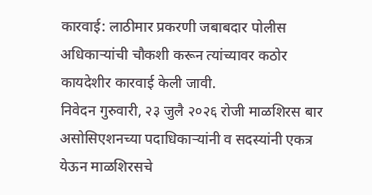कारवाई: लाठीमार प्रकरणी जबाबदार पोलीस अधिकाऱ्यांची चौकशी करून त्यांच्यावर कठोर कायदेशीर कारवाई केली जावी.
निवेदन गुरुवारी, २३ जुलै २०२६ रोजी माळशिरस बार असोसिएशनच्या पदाधिकाऱ्यांनी व सदस्यांनी एकत्र येऊन माळशिरसचे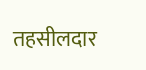तहसीलदार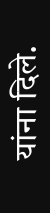यांना दिले.